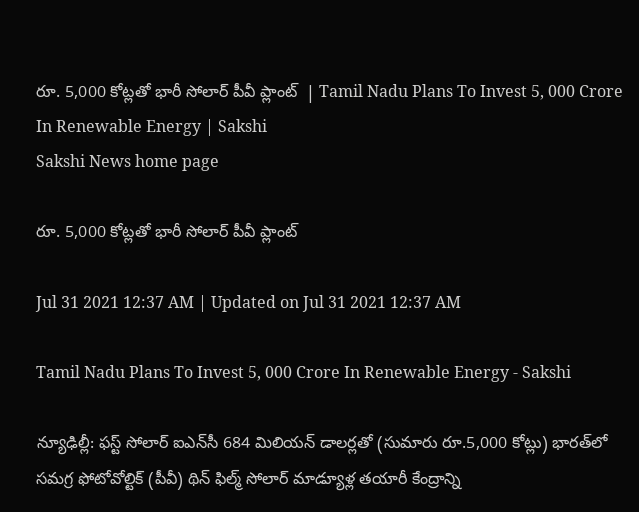రూ. 5,000 కోట్లతో భారీ సోలార్‌ పీవీ ప్లాంట్‌  | Tamil Nadu Plans To Invest 5, 000 Crore In Renewable Energy | Sakshi
Sakshi News home page

రూ. 5,000 కోట్లతో భారీ సోలార్‌ పీవీ ప్లాంట్‌

Jul 31 2021 12:37 AM | Updated on Jul 31 2021 12:37 AM

Tamil Nadu Plans To Invest 5, 000 Crore In Renewable Energy - Sakshi

న్యూఢిల్లీ: ఫస్ట్‌ సోలార్‌ ఐఎన్‌సీ 684 మిలియన్‌ డాలర్లతో (సుమారు రూ.5,000 కోట్లు) భారత్‌లో సమగ్ర ఫోటోవోల్టిక్‌ (పీవీ) థిన్‌ ఫిల్మ్‌ సోలార్‌ మాడ్యూళ్ల తయారీ కేంద్రాన్ని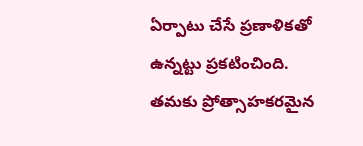ఏర్పాటు చేసే ప్రణాళికతో ఉన్నట్టు ప్రకటించింది. తమకు ప్రోత్సాహకరమైన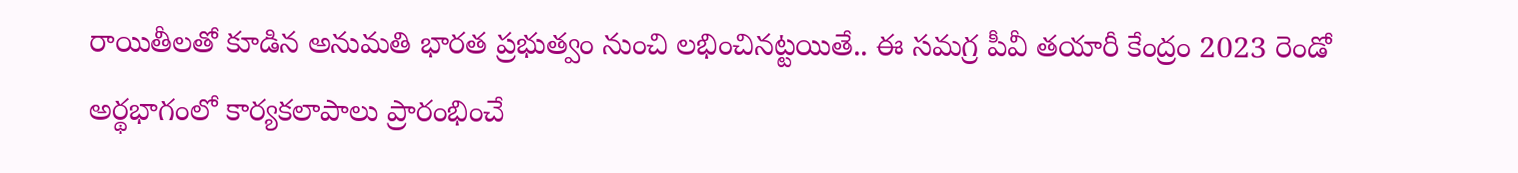రాయితీలతో కూడిన అనుమతి భారత ప్రభుత్వం నుంచి లభించినట్టయితే.. ఈ సమగ్ర పీవీ తయారీ కేంద్రం 2023 రెండో అర్థభాగంలో కార్యకలాపాలు ప్రారంభించే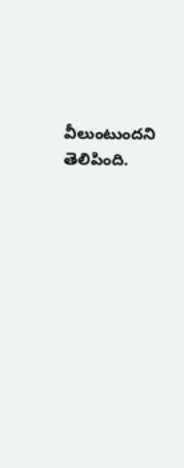వీలుంటుందని తెలిపింది.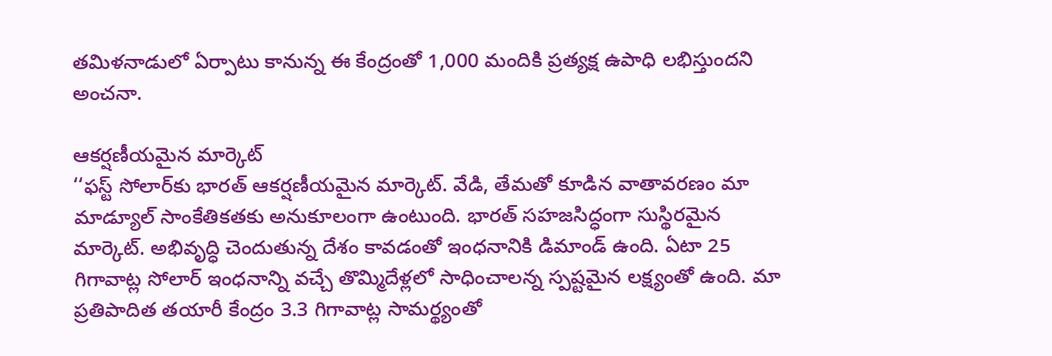తమిళనాడులో ఏర్పాటు కానున్న ఈ కేంద్రంతో 1,000 మందికి ప్రత్యక్ష ఉపాధి లభిస్తుందని అంచనా.

ఆకర్షణీయమైన మార్కెట్‌
‘‘ఫస్ట్‌ సోలార్‌కు భారత్‌ ఆకర్షణీయమైన మార్కెట్‌. వేడి, తేమతో కూడిన వాతావరణం మా మాడ్యూల్‌ సాంకేతికతకు అనుకూలంగా ఉంటుంది. భారత్‌ సహజసిద్ధంగా సుస్థిరమైన మార్కెట్‌. అభివృద్ధి చెందుతున్న దేశం కావడంతో ఇంధనానికి డిమాండ్‌ ఉంది. ఏటా 25 గిగావాట్ల సోలార్‌ ఇంధనాన్ని వచ్చే తొమ్మిదేళ్లలో సాధించాలన్న స్పష్టమైన లక్ష్యంతో ఉంది. మా ప్రతిపాదిత తయారీ కేంద్రం 3.3 గిగావాట్ల సామర్థ్యంతో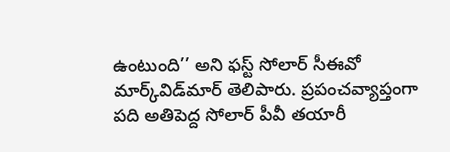ఉంటుంది’’ అని ఫస్ట్‌ సోలార్‌ సీఈవో మార్క్‌విడ్‌మార్‌ తెలిపారు. ప్రపంచవ్యాప్తంగా పది అతిపెద్ద సోలార్‌ పీవీ తయారీ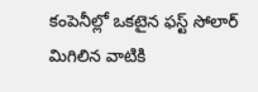కంపెనీల్లో ఒకటైన ఫస్ట్‌ సోలార్‌ మిగిలిన వాటికి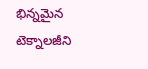భిన్నమైన టెక్నాలజీని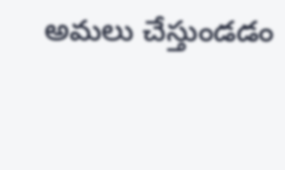అమలు చేస్తుండడం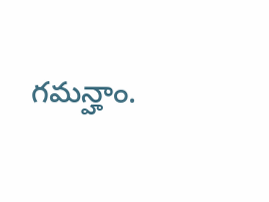గమన్హాం.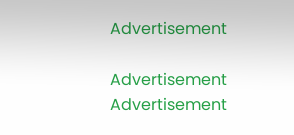Advertisement

Advertisement
Advertisement